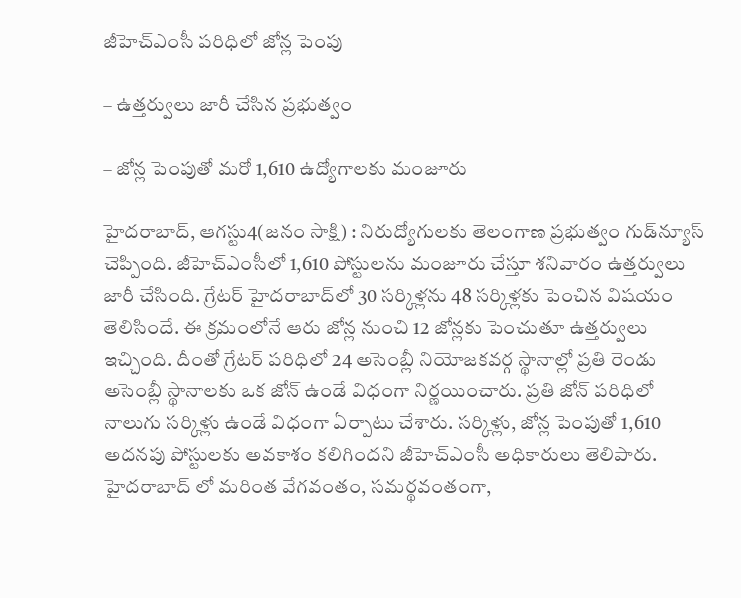జీహెచ్‌ఎంసీ పరిధిలో జోన్ల పెంపు

– ఉత్తర్వులు జారీ చేసిన ప్రభుత్వం

– జోన్ల పెంపుతో మరో 1,610 ఉద్యోగాలకు మంజూరు

హైదరాబాద్‌, ఆగస్టు4(జ‌నం సాక్షి) : నిరుద్యోగులకు తెలంగాణ ప్రభుత్వం గుడ్‌న్యూస్‌ చెప్పింది. జీహెచ్‌ఎంసీలో 1,610 పోస్టులను మంజూరు చేస్తూ శనివారం ఉత్తర్వులు జారీ చేసింది. గ్రేటర్‌ హైదరాబాద్‌లో 30 సర్కిళ్లను 48 సర్కిళ్లకు పెంచిన విషయం తెలిసిందే. ఈ క్రమంలోనే ఆరు జోన్ల నుంచి 12 జోన్లకు పెంచుతూ ఉత్తర్వులు ఇచ్చింది. దీంతో గ్రేటర్‌ పరిధిలో 24 అసెంబ్లీ నియోజకవర్గ స్థానాల్లో ప్రతి రెండు అసెంబ్లీ స్థానాలకు ఒక జోన్‌ ఉండే విధంగా నిర్ణయించారు. ప్రతి జోన్‌ పరిధిలో నాలుగు సర్కిళ్లు ఉండే విధంగా ఏర్పాటు చేశారు. సర్కిళ్లు, జోన్ల పెంపుతో 1,610 అదనపు పోస్టులకు అవకాశం కలిగిందని జీహెచ్‌ఎంసీ అధికారులు తెలిపారు. హైదరాబాద్‌ లో మరింత వేగవంతం, సమర్థవంతంగా,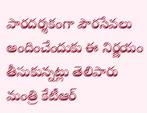పారదర్శకంగా పౌరసేవలు అందించేందుకు ఈ నిర్ణయం తీసుకున్నట్లు తెలిపారు మంత్రి కేటీఆర్‌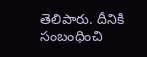తెలిపారు. దీనికి సంబంధించి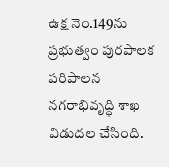ఉక్ష నెం.149ను ప్రభుత్వం పురపాలక పరిపాలన నగరాభివృద్ధి శాఖ విడుదల చేసింది.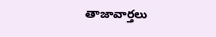తాజావార్తలు